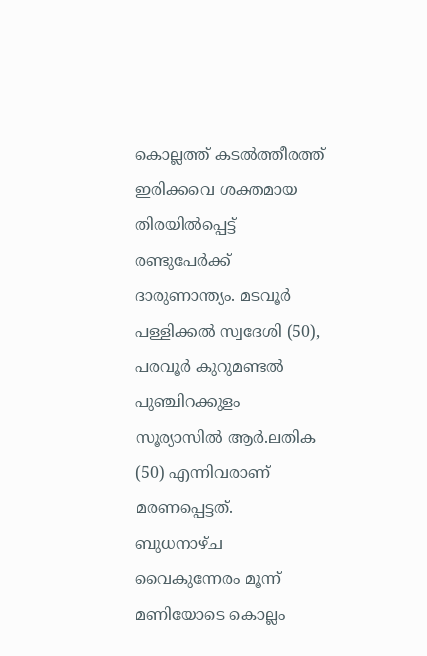കൊല്ലത്ത് കടൽത്തീരത്ത് ഇരിക്കവെ ശക്തമായ തിരയിൽപ്പെട്ട് രണ്ടുപേർക്ക് ദാരുണാന്ത്യം. മടവൂർ പള്ളിക്കൽ സ്വദേശി (50), പരവൂർ കുറുമണ്ടൽ പുഞ്ചിറക്കുളം സൂര്യാസിൽ ആർ.ലതിക (50) എന്നിവരാണ് മരണപ്പെട്ടത്.
ബുധനാഴ്ച വൈകുന്നേരം മൂന്ന് മണിയോടെ കൊല്ലം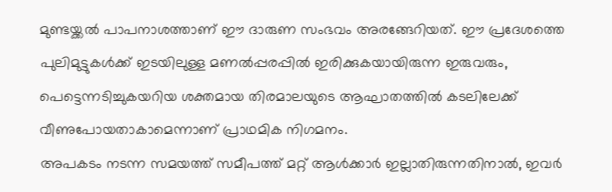മുണ്ടയ്ക്കൽ പാപനാശത്താണ് ഈ ദാരുണ സംഭവം അരങ്ങേറിയത്. ഈ പ്രദേശത്തെ പുലിമുട്ടുകൾക്ക് ഇടയിലുള്ള മണൽപ്പരപ്പിൽ ഇരിക്കുകയായിരുന്ന ഇരുവരും, പെട്ടെന്നടിച്ചുകയറിയ ശക്തമായ തിരമാലയുടെ ആഘാതത്തിൽ കടലിലേക്ക് വീണുപോയതാകാമെന്നാണ് പ്രാഥമിക നിഗമനം.
അപകടം നടന്ന സമയത്ത് സമീപത്ത് മറ്റ് ആൾക്കാർ ഇല്ലാതിരുന്നതിനാൽ, ഇവർ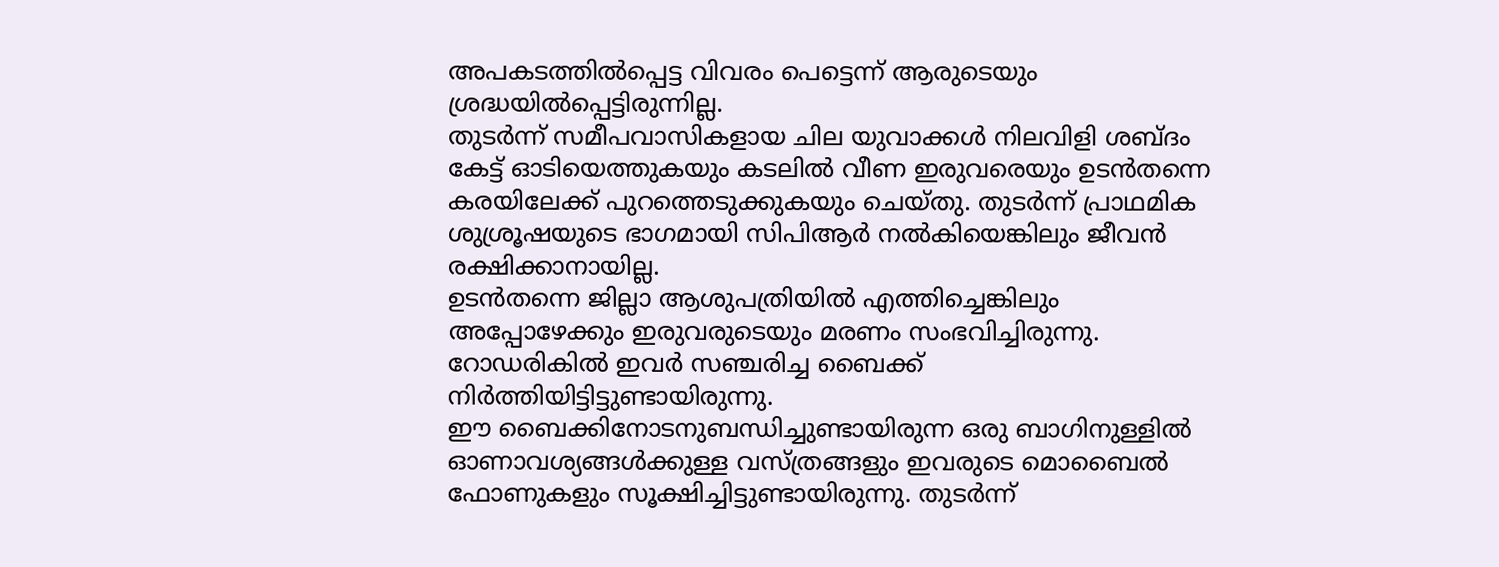അപകടത്തിൽപ്പെട്ട വിവരം പെട്ടെന്ന് ആരുടെയും ശ്രദ്ധയിൽപ്പെട്ടിരുന്നില്ല.
തുടർന്ന് സമീപവാസികളായ ചില യുവാക്കൾ നിലവിളി ശബ്ദം കേട്ട് ഓടിയെത്തുകയും കടലിൽ വീണ ഇരുവരെയും ഉടൻതന്നെ കരയിലേക്ക് പുറത്തെടുക്കുകയും ചെയ്തു. തുടർന്ന് പ്രാഥമിക ശുശ്രൂഷയുടെ ഭാഗമായി സിപിആർ നൽകിയെങ്കിലും ജീവൻ രക്ഷിക്കാനായില്ല.
ഉടൻതന്നെ ജില്ലാ ആശുപത്രിയിൽ എത്തിച്ചെങ്കിലും അപ്പോഴേക്കും ഇരുവരുടെയും മരണം സംഭവിച്ചിരുന്നു. റോഡരികിൽ ഇവർ സഞ്ചരിച്ച ബൈക്ക് നിർത്തിയിട്ടിട്ടുണ്ടായിരുന്നു.
ഈ ബൈക്കിനോടനുബന്ധിച്ചുണ്ടായിരുന്ന ഒരു ബാഗിനുള്ളിൽ ഓണാവശ്യങ്ങൾക്കുള്ള വസ്ത്രങ്ങളും ഇവരുടെ മൊബൈൽ ഫോണുകളും സൂക്ഷിച്ചിട്ടുണ്ടായിരുന്നു. തുടർന്ന്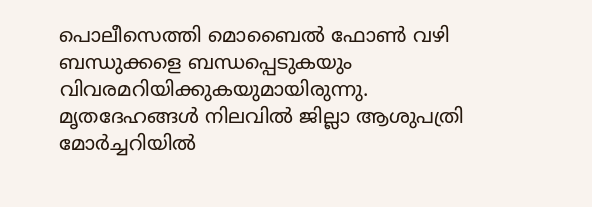പൊലീസെത്തി മൊബൈൽ ഫോൺ വഴി ബന്ധുക്കളെ ബന്ധപ്പെടുകയും വിവരമറിയിക്കുകയുമായിരുന്നു.
മൃതദേഹങ്ങൾ നിലവിൽ ജില്ലാ ആശുപത്രി മോർച്ചറിയിൽ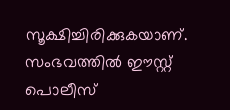സൂക്ഷിച്ചിരിക്കുകയാണ്. സംഭവത്തിൽ ഈസ്റ്റ് പൊലീസ്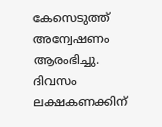കേസെടുത്ത് അന്വേഷണം ആരംഭിച്ചു.
ദിവസം ലക്ഷകണക്കിന്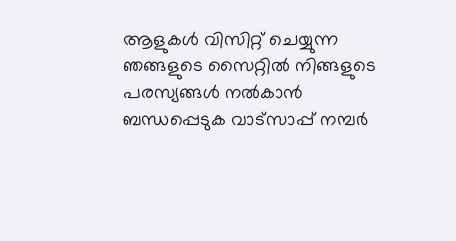ആളുകൾ വിസിറ്റ് ചെയ്യുന്ന ഞങ്ങളുടെ സൈറ്റിൽ നിങ്ങളുടെ പരസ്യങ്ങൾ നൽകാൻ ബന്ധപ്പെടുക വാട്സാപ്പ് നമ്പർ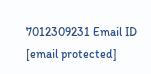7012309231 Email ID [email protected]